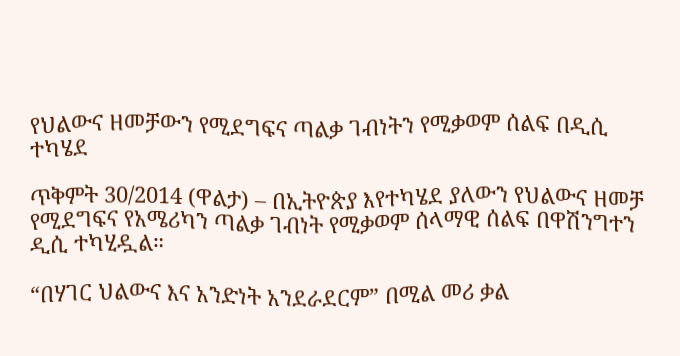የህልውና ዘመቻውን የሚደግፍና ጣልቃ ገብነትን የሚቃወም ሰልፍ በዲሲ ተካሄደ

ጥቅምት 30/2014 (ዋልታ) – በኢትዮጵያ እየተካሄደ ያለውን የህልውና ዘመቻ የሚደግፍና የአሜሪካን ጣልቃ ገብነት የሚቃወም ሰላማዊ ሰልፍ በዋሽንግተን ዲሲ ተካሂዷል።

“በሃገር ህልውና እና አንድነት አንደራደርም” በሚል መሪ ቃል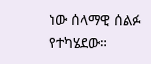ነው ሰላማዊ ሰልፉ የተካሄደው።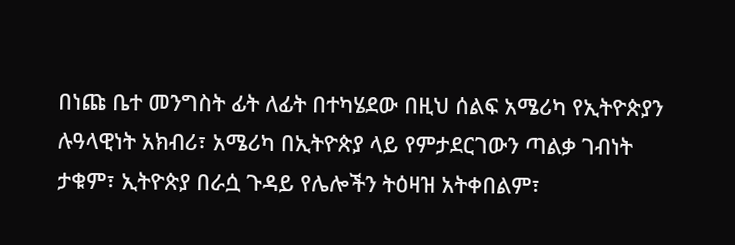በነጩ ቤተ መንግስት ፊት ለፊት በተካሄደው በዚህ ሰልፍ አሜሪካ የኢትዮጵያን ሉዓላዊነት አክብሪ፣ አሜሪካ በኢትዮጵያ ላይ የምታደርገውን ጣልቃ ገብነት ታቁም፣ ኢትዮጵያ በራሷ ጉዳይ የሌሎችን ትዕዛዝ አትቀበልም፣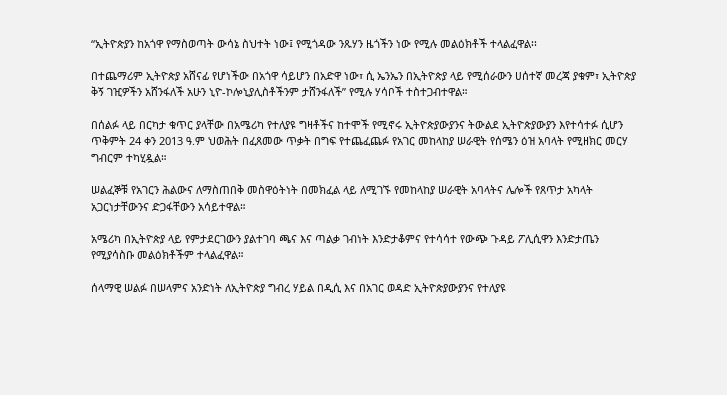“ኢትዮጵያን ከአጎዋ የማስወጣት ውሳኔ ስህተት ነው፤ የሚጎዳው ንጹሃን ዜጎችን ነው የሚሉ መልዕክቶች ተላልፈዋል፡፡

በተጨማሪም ኢትዮጵያ አሸናፊ የሆነችው በአጎዋ ሳይሆን በአድዋ ነው፣ ሲ ኤንኤን በኢትዮጵያ ላይ የሚሰራውን ሀሰተኛ መረጃ ያቁም፣ ኢትዮጵያ ቅኝ ገዢዎችን አሸንፋለች አሁን ኒዮ-ኮሎኒያሊስቶችንም ታሸንፋለች” የሚሉ ሃሳቦች ተስተጋብተዋል።

በሰልፉ ላይ በርካታ ቁጥር ያላቸው በአሜሪካ የተለያዩ ግዛቶችና ከተሞች የሚኖሩ ኢትዮጵያውያንና ትውልደ ኢትዮጵያውያን እየተሳተፉ ሲሆን ጥቅምት 24 ቀን 2013 ዓ.ም ህወሕት በፈጸመው ጥቃት በግፍ የተጨፈጨፉ የአገር መከላከያ ሠራዊት የሰሜን ዕዝ አባላት የሚዘክር መርሃ ግብርም ተካሂዷል።

ሠልፈኞቹ የአገርን ሕልውና ለማስጠበቅ መስዋዕትነት በመክፈል ላይ ለሚገኙ የመከላከያ ሠራዊት አባላትና ሌሎች የጸጥታ አካላት አጋርነታቸውንና ድጋፋቸውን አሳይተዋል።

አሜሪካ በኢትዮጵያ ላይ የምታደርገውን ያልተገባ ጫና እና ጣልቃ ገብነት እንድታቆምና የተሳሳተ የውጭ ጉዳይ ፖሊሲዋን እንድታጤን የሚያሳስቡ መልዕክቶችም ተላልፈዋል።

ሰላማዊ ሠልፉ በሠላምና አንድነት ለኢትዮጵያ ግብረ ሃይል በዲሲ እና በአገር ወዳድ ኢትዮጵያውያንና የተለያዩ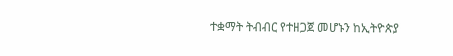ተቋማት ትብብር የተዘጋጀ መሆኑን ከኢትዮጵያ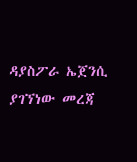ዳያስፖራ ኤጀንሲ ያገኘነው መረጃ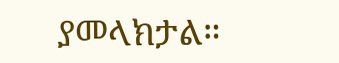ያመላክታል።